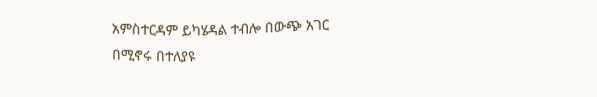አምስተርዳም ይካሄዳል ተብሎ በውጭ አገር በሚኖሩ በተለያዩ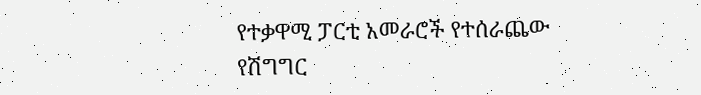የተቃዋሚ ፓርቲ አመራሮች የተሰራጨው የሽግግር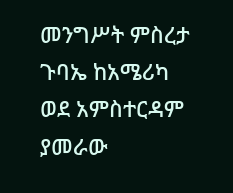መንግሥት ምስረታ ጉባኤ ከአሜሪካ ወደ አምስተርዳም ያመራው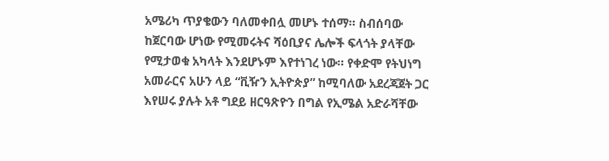አሜሪካ ጥያቄውን ባለመቀበሏ መሆኑ ተሰማ። ስብሰባው ከጀርባው ሆነው የሚመሩትና ሻዕቢያና ሌሎች ፍላጎት ያላቸው የሚታወቁ አካላት እንደሆኑም እየተነገረ ነው። የቀድሞ የትህነግ አመራርና አሁን ላይ “ቪዥን ኢትዮጵያ” ከሚባለው አደረጃጀት ጋር እየሠሩ ያሉት አቶ ግደይ ዘርዓጽዮን በግል የኢሜል አድራሻቸው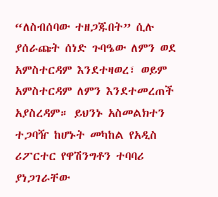“ለስብሰባው ተዘጋጁበት” ሲሉ ያሰራጩት ሰነድ ጉባዔው ለምን ወደ አምስተርዳም እንደተዛወረ፣ ወይም አምስተርዳም ለምን እንደተመረጠች አያስረዳም። ይህንኑ አስመልክተን ተጋባዥ ከሆኑት መካከል የአዲስ ሪፖርተር የዋሽንግቶን ተባባሪ ያነጋገራቸው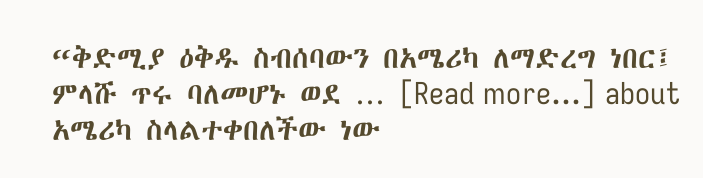“ቅድሚያ ዕቅዱ ስብሰባውን በአሜሪካ ለማድረግ ነበር፤ ምላሹ ጥሩ ባለመሆኑ ወደ … [Read more...] about አሜሪካ ስላልተቀበለችው ነው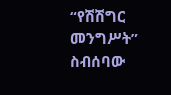“የሽሽግር መንግሥት” ስብሰባው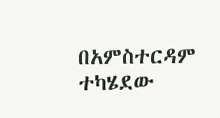በአምስተርዳም ተካሄደው